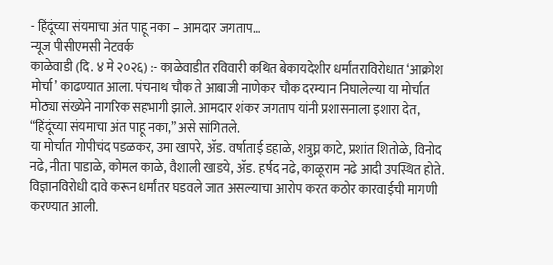- हिंदूंच्या संयमाचा अंत पाहू नका – आमदार जगताप…
न्यूज पीसीएमसी नेटवर्क
काळेवाडी (दि. ४ मे २०२६) :- काळेवाडीत रविवारी कथित बेकायदेशीर धर्मांतराविरोधात ‘आक्रोश मोर्चा’ काढण्यात आला. पंचनाथ चौक ते आबाजी नाणेकर चौक दरम्यान निघालेल्या या मोर्चात मोठ्या संख्येने नागरिक सहभागी झाले. आमदार शंकर जगताप यांनी प्रशासनाला इशारा देत, “हिंदूंच्या संयमाचा अंत पाहू नका,” असे सांगितले.
या मोर्चात गोपीचंद पडळकर, उमा खापरे, ॲड. वर्षाताई डहाळे, शत्रुघ्न काटे, प्रशांत शितोळे, विनोद नढे, नीता पाडाळे, कोमल काळे, वैशाली खाडये, ॲड. हर्षद नढे, काळूराम नढे आदी उपस्थित होते.
विज्ञानविरोधी दावे करून धर्मांतर घडवले जात असल्याचा आरोप करत कठोर कारवाईची मागणी करण्यात आली.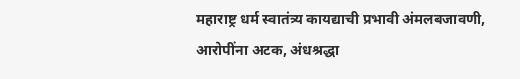महाराष्ट्र धर्म स्वातंत्र्य कायद्याची प्रभावी अंमलबजावणी, आरोपींना अटक, अंधश्रद्धा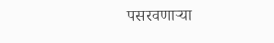पसरवणाऱ्या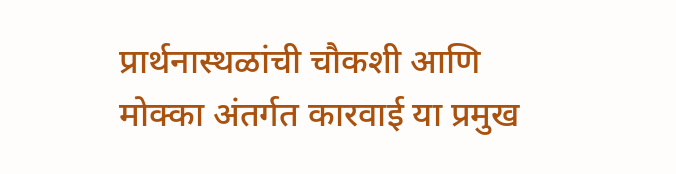प्रार्थनास्थळांची चौकशी आणि मोक्का अंतर्गत कारवाई या प्रमुख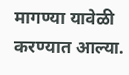मागण्या यावेळी करण्यात आल्या.